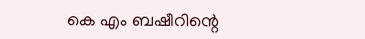കെ എം ബഷീറിന്റെ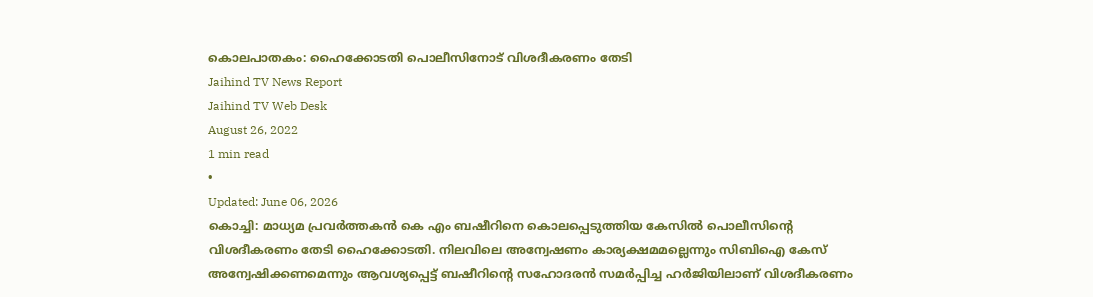കൊലപാതകം: ഹൈക്കോടതി പൊലീസിനോട് വിശദീകരണം തേടി
Jaihind TV News Report
Jaihind TV Web Desk
August 26, 2022
1 min read
•
Updated: June 06, 2026
കൊച്ചി: മാധ്യമ പ്രവർത്തകൻ കെ എം ബഷീറിനെ കൊലപ്പെടുത്തിയ കേസിൽ പൊലീസിന്റെ വിശദീകരണം തേടി ഹൈക്കോടതി. നിലവിലെ അന്വേഷണം കാര്യക്ഷമമല്ലെന്നും സിബിഐ കേസ് അന്വേഷിക്കണമെന്നും ആവശ്യപ്പെട്ട് ബഷീറിന്റെ സഹോദരൻ സമർപ്പിച്ച ഹർജിയിലാണ് വിശദീകരണം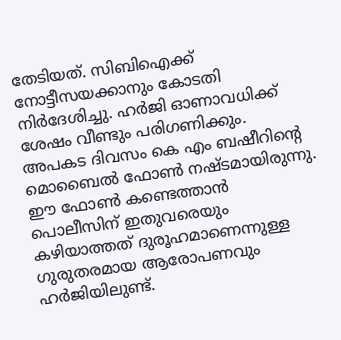തേടിയത്. സിബിഐക്ക് നോട്ടീസയക്കാനും കോടതി നിർദേശിച്ചു. ഹർജി ഓണാവധിക്ക് ശേഷം വീണ്ടും പരിഗണിക്കും.
അപകട ദിവസം കെ എം ബഷീറിന്റെ മൊബൈൽ ഫോൺ നഷ്ടമായിരുന്നു. ഈ ഫോൺ കണ്ടെത്താൻ പൊലീസിന് ഇതുവരെയും കഴിയാത്തത് ദുരൂഹമാണെന്നുള്ള ഗുരുതരമായ ആരോപണവും ഹർജിയിലുണ്ട്.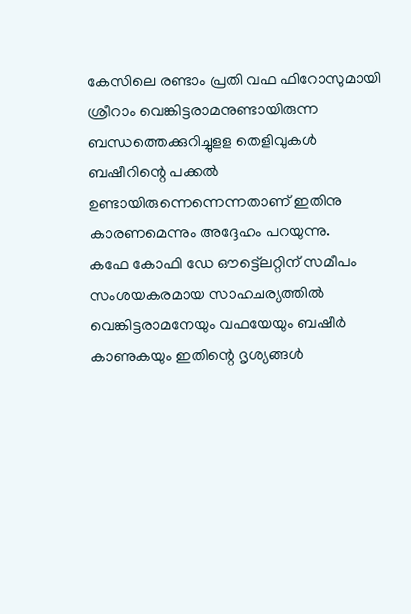കേസിലെ രണ്ടാം പ്രതി വഫ ഫിറോസുമായി ശ്രീറാം വെങ്കിട്ടരാമനുണ്ടായിരുന്ന ബന്ധത്തെക്കുറിച്ചുളള തെളിവുകൾ ബഷീറിന്റെ പക്കൽ ഉണ്ടായിരുന്നെന്നെന്നതാണ് ഇതിനു കാരണമെന്നും അദ്ദേഹം പറയുന്നു.
കഫേ കോഫി ഡേ ഔട്ട്ലെറ്റിന് സമീപം സംശയകരമായ സാഹചര്യത്തിൽ വെങ്കിട്ടരാമനേയും വഫയേയും ബഷീർ കാണുകയും ഇതിന്റെ ദൃശ്യങ്ങൾ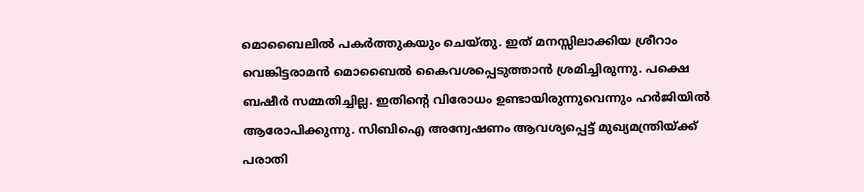മൊബൈലിൽ പകർത്തുകയും ചെയ്തു. ഇത് മനസ്സിലാക്കിയ ശ്രീറാം വെങ്കിട്ടരാമൻ മൊബൈൽ കൈവശപ്പെടുത്താൻ ശ്രമിച്ചിരുന്നു. പക്ഷെ ബഷീർ സമ്മതിച്ചില്ല. ഇതിന്റെ വിരോധം ഉണ്ടായിരുന്നുവെന്നും ഹർജിയിൽ ആരോപിക്കുന്നു. സിബിഐ അന്വേഷണം ആവശ്യപ്പെട്ട് മുഖ്യമന്ത്രിയ്ക്ക് പരാതി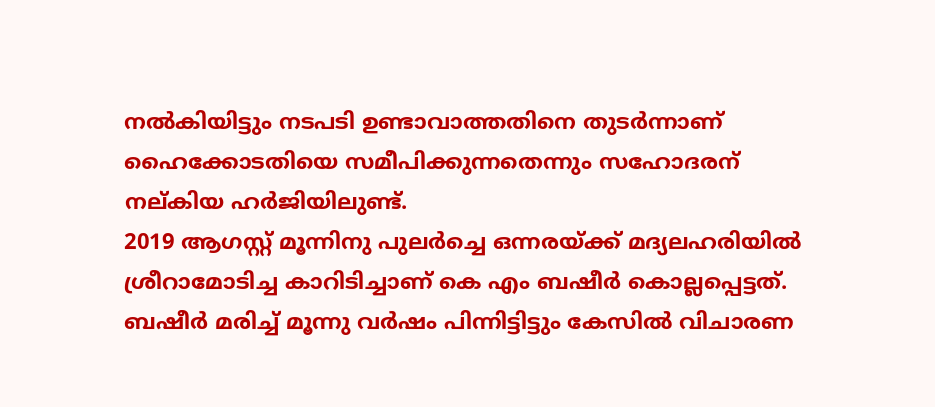നൽകിയിട്ടും നടപടി ഉണ്ടാവാത്തതിനെ തുടർന്നാണ് ഹൈക്കോടതിയെ സമീപിക്കുന്നതെന്നും സഹോദരന് നല്കിയ ഹർജിയിലുണ്ട്.
2019 ആഗസ്റ്റ് മൂന്നിനു പുലർച്ചെ ഒന്നരയ്ക്ക് മദ്യലഹരിയിൽ ശ്രീറാമോടിച്ച കാറിടിച്ചാണ് കെ എം ബഷീർ കൊല്ലപ്പെട്ടത്. ബഷീർ മരിച്ച് മൂന്നു വർഷം പിന്നിട്ടിട്ടും കേസിൽ വിചാരണ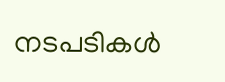നടപടികൾ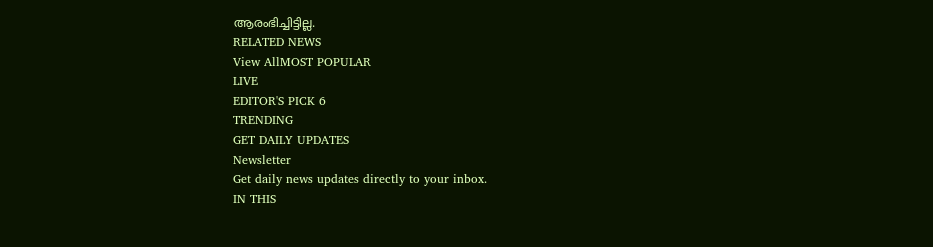ആരംഭിച്ചിട്ടില്ല.
RELATED NEWS
View AllMOST POPULAR
LIVE
EDITOR'S PICK 6
TRENDING
GET DAILY UPDATES
Newsletter
Get daily news updates directly to your inbox.
IN THIS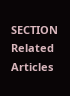SECTION
Related Articles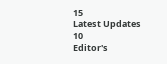15
Latest Updates
10
Editor's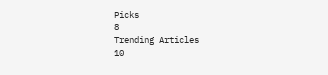Picks
8
Trending Articles
10